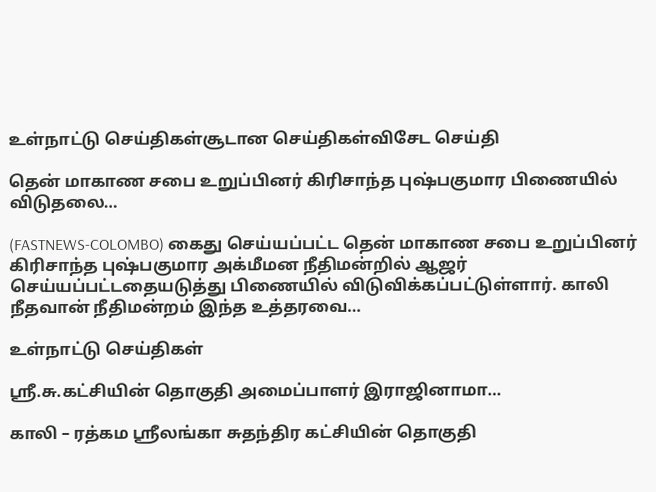உள்நாட்டு செய்திகள்சூடான செய்திகள்விசேட செய்தி

தென் மாகாண சபை உறுப்பினர் கிரிசாந்த புஷ்பகுமார பிணையில் விடுதலை…

(FASTNEWS-COLOMBO) கைது செய்யப்பட்ட தென் மாகாண சபை உறுப்பினர் கிரிசாந்த புஷ்பகுமார அக்மீமன நீதிமன்றில் ஆஜர் செய்யப்பட்டதையடுத்து பிணையில் விடுவிக்கப்பட்டுள்ளார். காலி நீதவான் நீதிமன்றம் இந்த உத்தரவை…

உள்நாட்டு செய்திகள்

ஸ்ரீ.சு.கட்சியின் தொகுதி அமைப்பாளர் இராஜினாமா…

காலி – ரத்கம ஸ்ரீலங்கா சுதந்திர கட்சியின் தொகுதி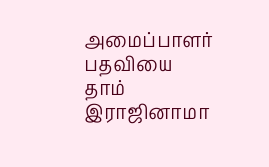அமைப்பாளர் பதவியை தாம் இராஜினாமா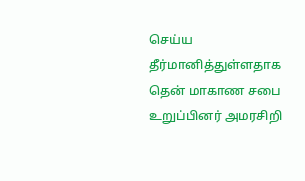செய்ய தீர்மானித்துள்ளதாக தென் மாகாண சபை உறுப்பினர் அமரசிறி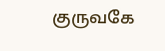குருவகே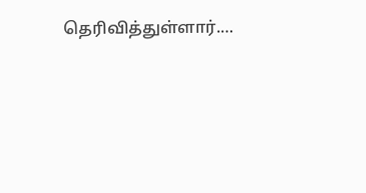தெரிவித்துள்ளார்.…